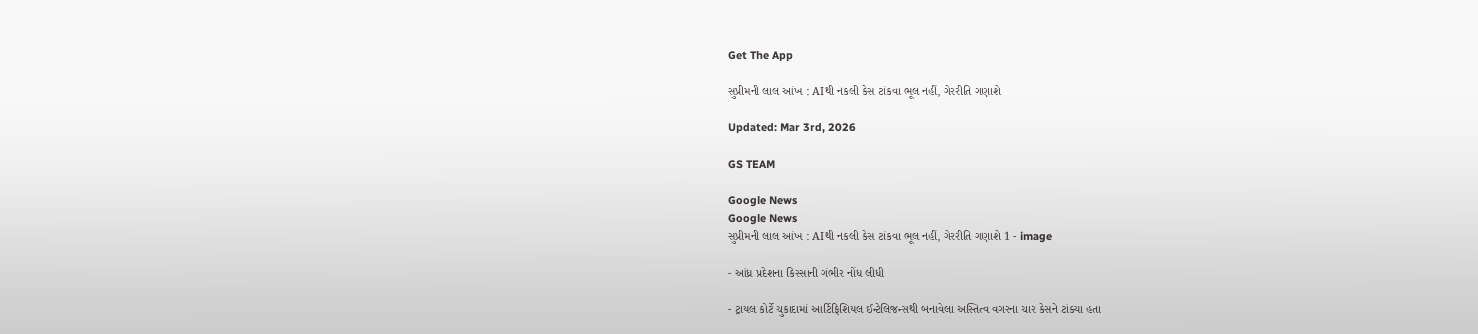Get The App

સુપ્રીમની લાલ આંખ : AIથી નકલી કેસ ટાંકવા ભૂલ નહીં, ગેરરીતિ ગણાશે

Updated: Mar 3rd, 2026

GS TEAM

Google News
Google News
સુપ્રીમની લાલ આંખ : AIથી નકલી કેસ ટાંકવા ભૂલ નહીં, ગેરરીતિ ગણાશે 1 - image

- આંધ્ર પ્રદેશના કિસ્સાની ગંભીર નોંધ લીધી

- ટ્રાયલ કોર્ટે ચુકાદામાં આર્ટિફિશિયલ ઈન્ટેલિજન્સથી બનાવેલા અસ્તિત્વ વગરના ચાર કેસને ટાંક્યા હતા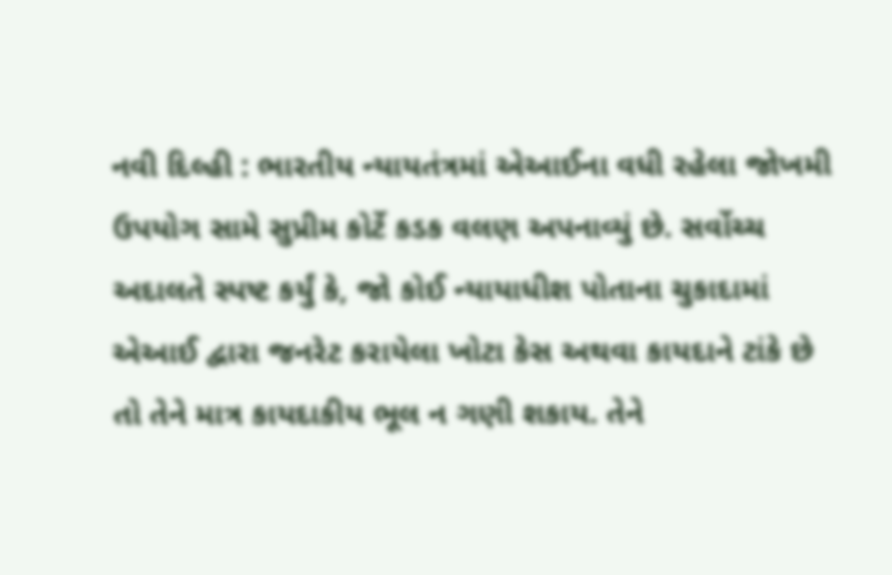નવી દિલ્હી : ભારતીય ન્યાયતંત્રમાં એઆઈના વધી રહેલા જોખમી ઉપયોગ સામે સુપ્રીમ કોર્ટે કડક વલણ અપનાવ્યું છે. સર્વોચ્ચ અદાલતે સ્પષ્ટ કર્યું કે, જો કોઈ ન્યાયાધીશ પોતાના ચુકાદામાં એઆઈ દ્વારા જનરેટ કરાયેલા ખોટા કેસ અથવા કાયદાને ટાંકે છે તો તેને માત્ર કાયદાકીય ભૂલ ન ગણી શકાય. તેને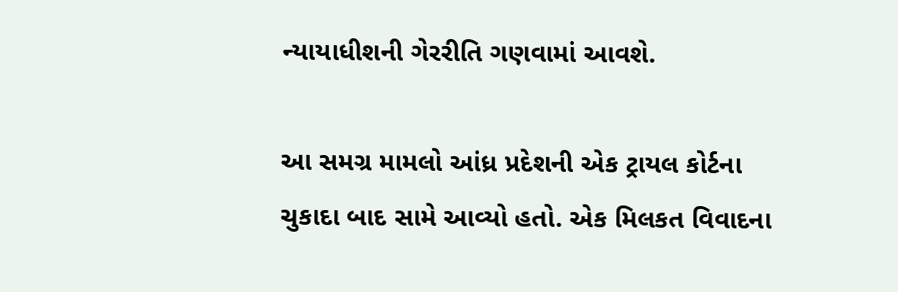ન્યાયાધીશની ગેરરીતિ ગણવામાં આવશે.

આ સમગ્ર મામલો આંધ્ર પ્રદેશની એક ટ્રાયલ કોર્ટના ચુકાદા બાદ સામે આવ્યો હતો. એક મિલકત વિવાદના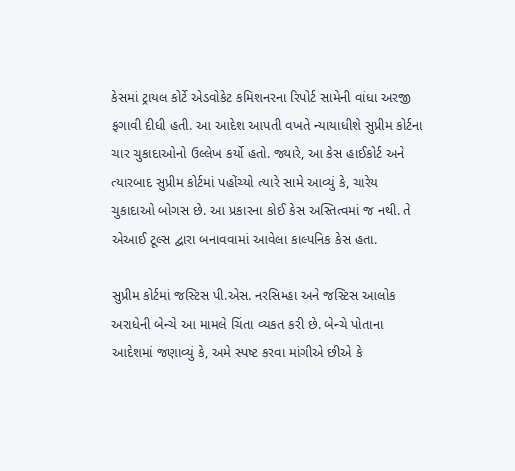કેસમાં ટ્રાયલ કોર્ટે એડવોકેટ કમિશનરના રિપોર્ટ સામેની વાંધા અરજી ફગાવી દીધી હતી. આ આદેશ આપતી વખતે ન્યાયાધીશે સુપ્રીમ કોર્ટના ચાર ચુકાદાઓનો ઉલ્લેખ કર્યો હતો. જ્યારે, આ કેસ હાઈકોર્ટ અને ત્યારબાદ સુપ્રીમ કોર્ટમાં પહોંચ્યો ત્યારે સામે આવ્યું કે, ચારેય ચુકાદાઓ બોગસ છે. આ પ્રકારના કોઈ કેસ અસ્તિત્વમાં જ નથી. તે એઆઈ ટૂલ્સ દ્વારા બનાવવામાં આવેલા કાલ્પનિક કેસ હતા.

સુપ્રીમ કોર્ટમાં જસ્ટિસ પી.એસ. નરસિમ્હા અને જસ્ટિસ આલોક અરાધેની બેન્ચે આ મામલે ચિંતા વ્યકત કરી છે. બેન્ચે પોતાના આદેશમાં જણાવ્યું કે, અમે સ્પષ્ટ કરવા માંગીએ છીએ કે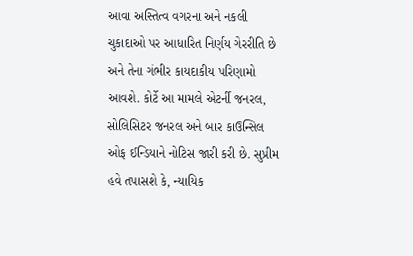આવા અસ્તિત્વ વગરના અને નકલી ચુકાદાઓ પર આધારિત નિર્ણય ગેરરીતિ છે અને તેના ગંભીર કાયદાકીય પરિણામો આવશે. કોર્ટે આ મામલે એટર્ની જનરલ, સોલિસિટર જનરલ અને બાર કાઉન્સિલ ઓફ ઈન્ડિયાને નોટિસ જારી કરી છે. સુપ્રીમ હવે તપાસશે કે, ન્યાયિક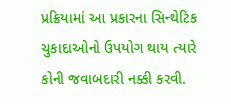પ્રક્રિયામાં આ પ્રકારના સિન્થેટિક ચુકાદાઓનો ઉપયોગ થાય ત્યારે કોની જવાબદારી નક્કી કરવી.